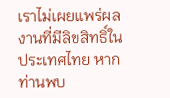เราไม่เผยแพร่ผลงานที่มีลิขสิทธิ์ในประเทศไทย หากท่านพบ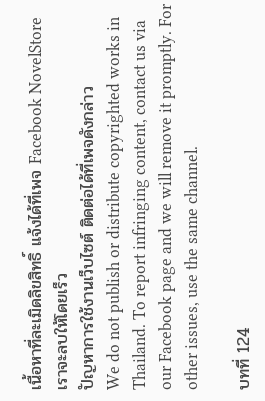เนื้อหาที่ละเมิดลิขสิทธิ์ แจ้งได้ที่เพจ Facebook NovelStore เราจะลบให้โดยเร็ว
ปัญหาการใช้งานเว็บไซต์ ติดต่อได้ที่เพจดังกล่าว
We do not publish or distribute copyrighted works in Thailand. To report infringing content, contact us via our Facebook page and we will remove it promptly. For other issues, use the same channel.

บทที่ 124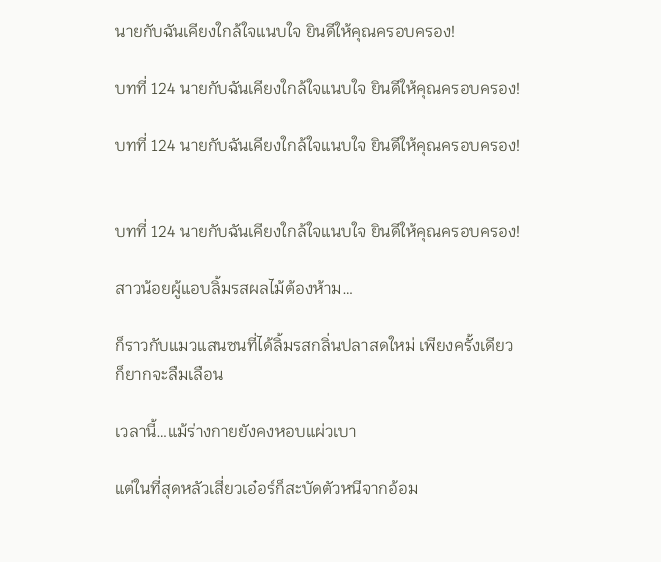นายกับฉันเคียงใกล้ใจแนบใจ ยินดีให้คุณครอบครอง!

บทที่ 124 นายกับฉันเคียงใกล้ใจแนบใจ ยินดีให้คุณครอบครอง!

บทที่ 124 นายกับฉันเคียงใกล้ใจแนบใจ ยินดีให้คุณครอบครอง!


บทที่ 124 นายกับฉันเคียงใกล้ใจแนบใจ ยินดีให้คุณครอบครอง!

สาวน้อยผู้แอบลิ้มรสผลไม้ต้องห้าม…

ก็ราวกับแมวแสนซนที่ได้ลิ้มรสกลิ่นปลาสดใหม่ เพียงครั้งเดียว ก็ยากจะลืมเลือน

เวลานี้…แม้ร่างกายยังคงหอบแผ่วเบา

แต่ในที่สุดหลัวเสี่ยวเอ๋อร์ก็สะบัดตัวหนีจากอ้อม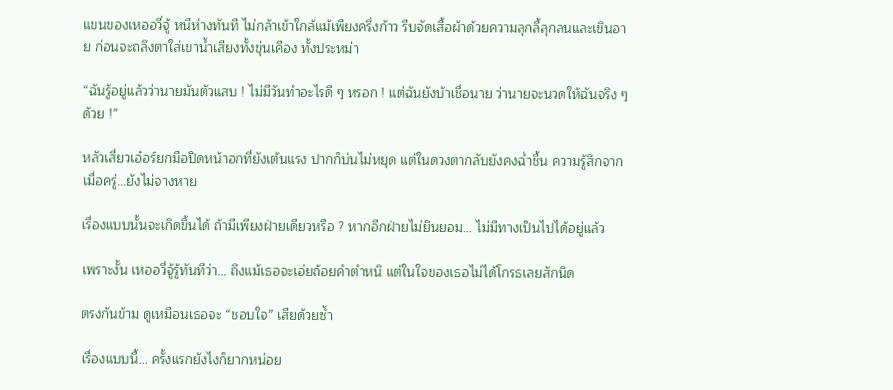แขนของเหออวี่จู้ หนีห่างทันที ไม่กล้าเข้าใกล้แม้เพียงครึ่งก้าว รีบจัดเสื้อผ้าด้วยความลุกลี้ลุกลนและเขินอาย ก่อนจะถลึงตาใส่เขาน้ำเสียงทั้งขุ่นเคือง ทั้งประหม่า

“ฉันรู้อยู่แล้วว่านายมันตัวแสบ ! ไม่มีวันทำอะไรดี ๆ หรอก ! แต่ฉันยังบ้าเชื่อนาย ว่านายจะนวดให้ฉันจริง ๆ ด้วย !”

หลัวเสี่ยวเอ๋อร์ยกมือปิดหน้าอกที่ยังเต้นแรง ปากก็บ่นไม่หยุด แต่ในดวงตากลับยังคงฉ่ำชื้น ความรู้สึกจากเมื่อครู่...ยังไม่จางหาย

เรื่องแบบนั้นจะเกิดขึ้นได้ ถ้ามีเพียงฝ่ายเดียวหรือ ? หากอีกฝ่ายไม่ยินยอม… ไม่มีทางเป็นไปได้อยู่แล้ว

เพราะงั้น เหออวี่จู้รู้ทันทีว่า… ถึงแม้เธอจะเอ่ยถ้อยคำตำหนิ แต่ในใจของเธอไม่ได้โกรธเลยสักนิด

ตรงกันข้าม ดูเหมือนเธอจะ “ชอบใจ” เสียด้วยซ้ำ

เรื่องแบบนี้… ครั้งแรกยังไงก็ยากหน่อย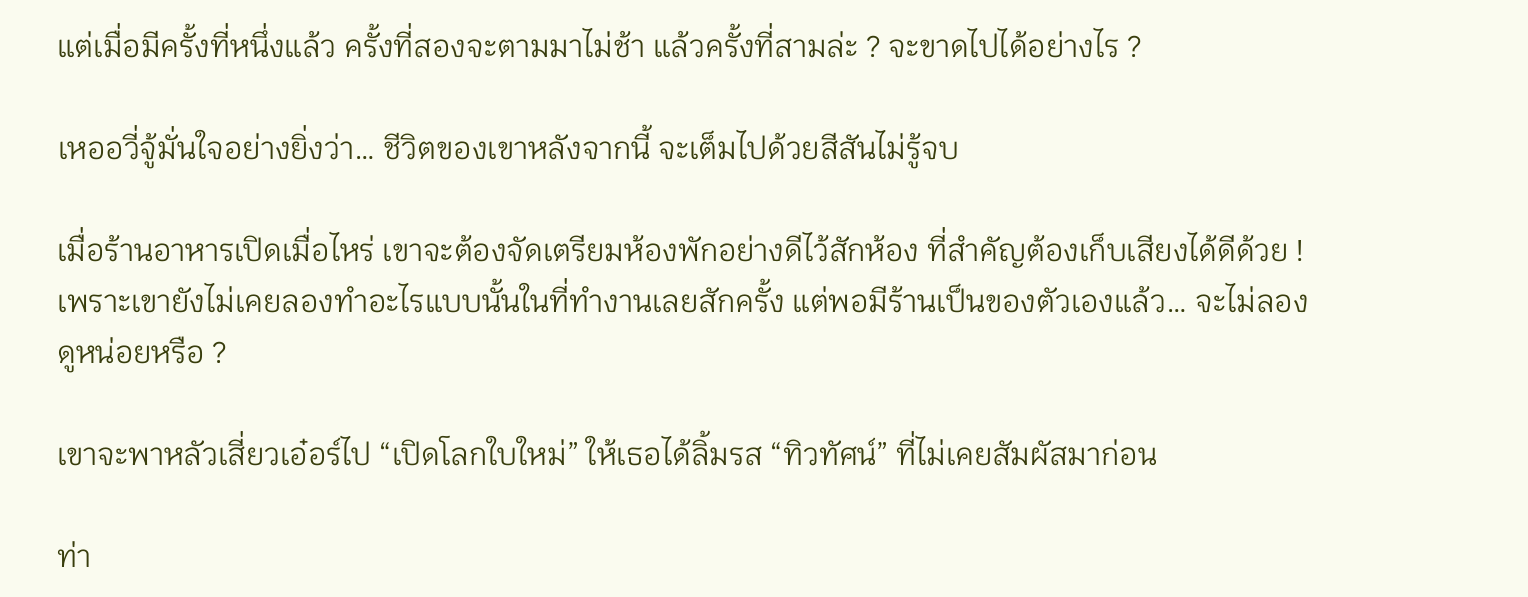แต่เมื่อมีครั้งที่หนึ่งแล้ว ครั้งที่สองจะตามมาไม่ช้า แล้วครั้งที่สามล่ะ ? จะขาดไปได้อย่างไร ?

เหออวี่จู้มั่นใจอย่างยิ่งว่า… ชีวิตของเขาหลังจากนี้ จะเต็มไปด้วยสีสันไม่รู้จบ

เมื่อร้านอาหารเปิดเมื่อไหร่ เขาจะต้องจัดเตรียมห้องพักอย่างดีไว้สักห้อง ที่สำคัญต้องเก็บเสียงได้ดีด้วย ! เพราะเขายังไม่เคยลองทำอะไรแบบนั้นในที่ทำงานเลยสักครั้ง แต่พอมีร้านเป็นของตัวเองแล้ว… จะไม่ลองดูหน่อยหรือ ?

เขาจะพาหลัวเสี่ยวเอ๋อร์ไป “เปิดโลกใบใหม่” ให้เธอได้ลิ้มรส “ทิวทัศน์” ที่ไม่เคยสัมผัสมาก่อน

ท่า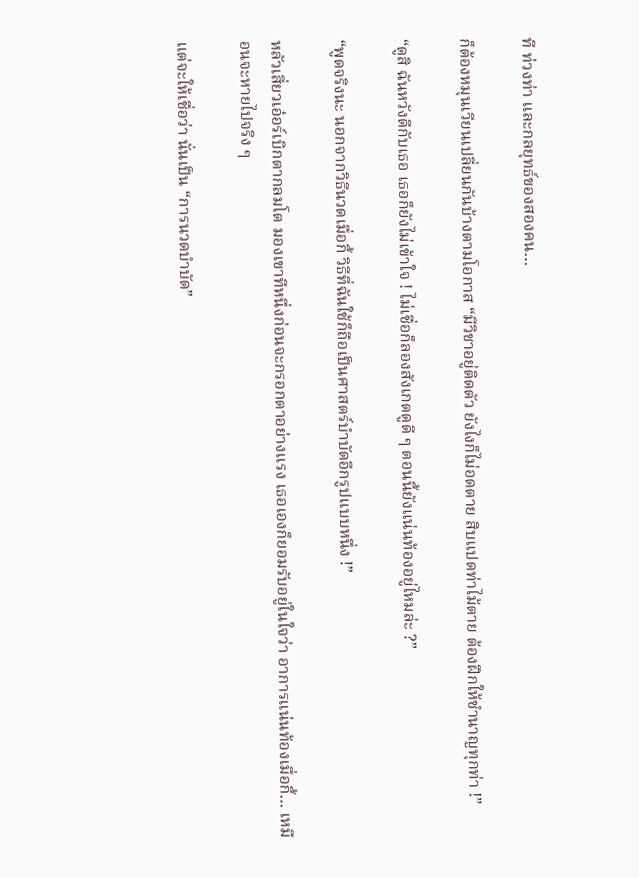ที ท่วงท่า และกลยุทธ์ของสองคน…

ก็ต้องหมุนเวียนเปลี่ยนกันบ้างตามโอกาส “มีวิชาอยู่ติดตัว ยังไงก็ไม่อดตาย สิบแปดท่าไม้ตาย ต้องฝึกให้ชำนาญทุกท่า !”

“ดูสิ ฉันหวังดีกับเธอ เธอก็ยังไม่เข้าใจ ! ไม่เชื่อก็ลองสังเกตดูดี ๆ ตอนนี้ยังแน่นท้องอยู่ไหมล่ะ ?”

“พูดจริงนะ นอกจากวิธีนวดเมื่อกี้ วิธีที่ฉันใช้ก็ถือเป็นศาสตร์บำบัดอีกรูปแบบหนึ่ง !”

หลัวเสี่ยวเอ๋อร์เบิกตากลมโต มองเขาทีหนึ่งก่อนจะกรอกตาอย่างแรง เธอเองก็ยอมรับอยู่ในใจว่า อาการแน่นท้องเมื่อกี้… เหมือนจะหายไปจริง ๆ

แต่จะให้เชื่อว่า นั่นเป็น “การนวดบำบัด”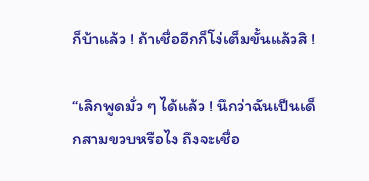ก็บ้าแล้ว ! ถ้าเชื่ออีกก็โง่เต็มขั้นแล้วสิ !

“เลิกพูดมั่ว ๆ ได้แล้ว ! นึกว่าฉันเป็นเด็กสามขวบหรือไง ถึงจะเชื่อ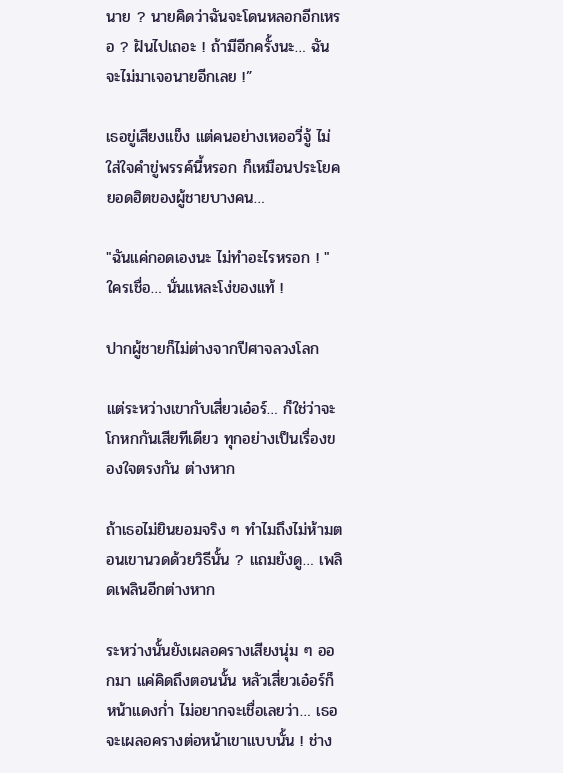นาย ? นายคิดว่าฉันจะโดนหลอกอีกเหรอ ? ฝันไปเถอะ ! ถ้ามีอีกครั้งนะ… ฉันจะไม่มาเจอนายอีกเลย !”

เธอขู่เสียงแข็ง แต่คนอย่างเหออวี่จู้ ไม่ใส่ใจคำขู่พรรค์นี้หรอก ก็เหมือนประโยคยอดฮิตของผู้ชายบางคน…

"ฉันแค่กอดเองนะ ไม่ทำอะไรหรอก ! " ใครเชื่อ… นั่นแหละโง่ของแท้ !

ปากผู้ชายก็ไม่ต่างจากปีศาจลวงโลก

แต่ระหว่างเขากับเสี่ยวเอ๋อร์… ก็ใช่ว่าจะโกหกกันเสียทีเดียว ทุกอย่างเป็นเรื่องของใจตรงกัน ต่างหาก

ถ้าเธอไม่ยินยอมจริง ๆ ทำไมถึงไม่ห้ามตอนเขานวดด้วยวิธีนั้น ? แถมยังดู… เพลิดเพลินอีกต่างหาก

ระหว่างนั้นยังเผลอครางเสียงนุ่ม ๆ ออกมา แค่คิดถึงตอนนั้น หลัวเสี่ยวเอ๋อร์ก็หน้าแดงก่ำ ไม่อยากจะเชื่อเลยว่า… เธอจะเผลอครางต่อหน้าเขาแบบนั้น ! ช่าง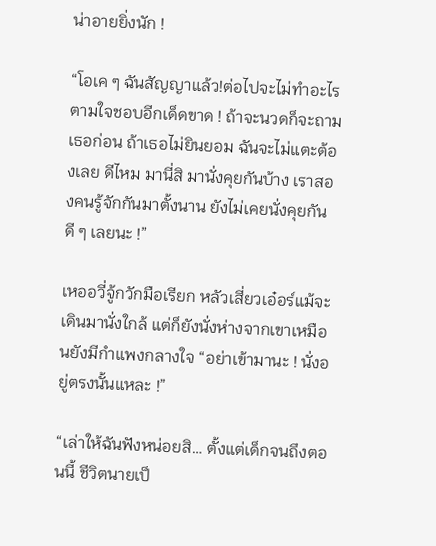น่าอายยิ่งนัก !

“โอเค ๆ ฉันสัญญาแล้ว!ต่อไปจะไม่ทำอะไรตามใจชอบอีกเด็ดขาด ! ถ้าจะนวดก็จะถามเธอก่อน ถ้าเธอไม่ยินยอม ฉันจะไม่แตะต้องเลย ดีไหม มานี่สิ มานั่งคุยกันบ้าง เราสองคนรู้จักกันมาตั้งนาน ยังไม่เคยนั่งคุยกันดี ๆ เลยนะ !”

เหออวี่จู้กวักมือเรียก หลัวเสี่ยวเอ๋อร์แม้จะเดินมานั่งใกล้ แต่ก็ยังนั่งห่างจากเขาเหมือนยังมีกำแพงกลางใจ “อย่าเข้ามานะ ! นั่งอยู่ตรงนั้นแหละ !”

“เล่าให้ฉันฟังหน่อยสิ… ตั้งแต่เด็กจนถึงตอนนี้ ชีวิตนายเป็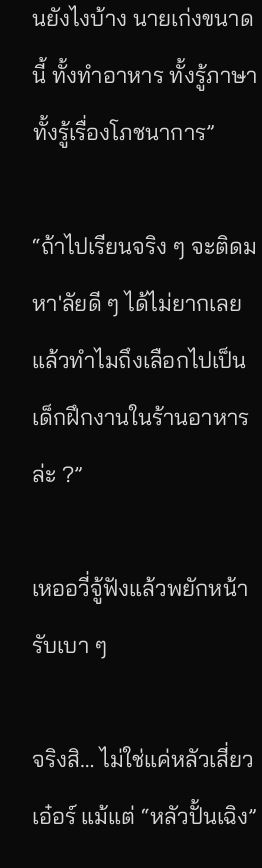นยังไงบ้าง นายเก่งขนาดนี้ ทั้งทำอาหาร ทั้งรู้ภาษา ทั้งรู้เรื่องโภชนาการ”

“ถ้าไปเรียนจริง ๆ จะติดมหา'ลัยดี ๆ ได้ไม่ยากเลย แล้วทำไมถึงเลือกไปเป็นเด็กฝึกงานในร้านอาหารล่ะ ?”

เหออวี่จู้ฟังแล้วพยักหน้ารับเบา ๆ

จริงสิ… ไม่ใช่แค่หลัวเสี่ยวเอ๋อร์ แม้แต่ “หลัวปั้นเฉิง”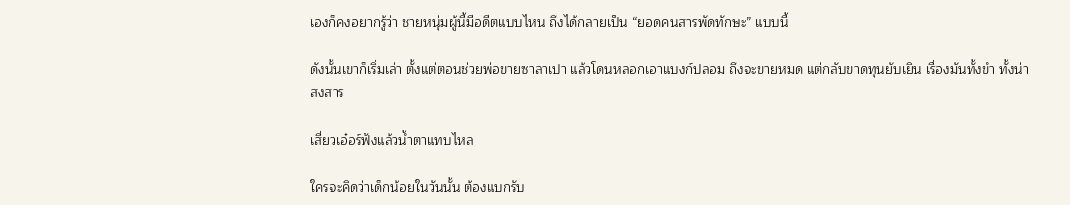เองก็คงอยากรู้ว่า ชายหนุ่มผู้นี้มีอดีตแบบไหน ถึงได้กลายเป็น “ยอดคนสารพัดทักษะ” แบบนี้

ดังนั้นเขาก็เริ่มเล่า ตั้งแต่ตอนช่วยพ่อขายซาลาเปา แล้วโดนหลอกเอาแบงก์ปลอม ถึงจะขายหมด แต่กลับขาดทุนยับเยิน เรื่องมันทั้งขำ ทั้งน่าสงสาร

เสี่ยวเอ๋อร์ฟังแล้วน้ำตาแทบไหล

ใครจะคิดว่าเด็กน้อยในวันนั้น ต้องแบกรับ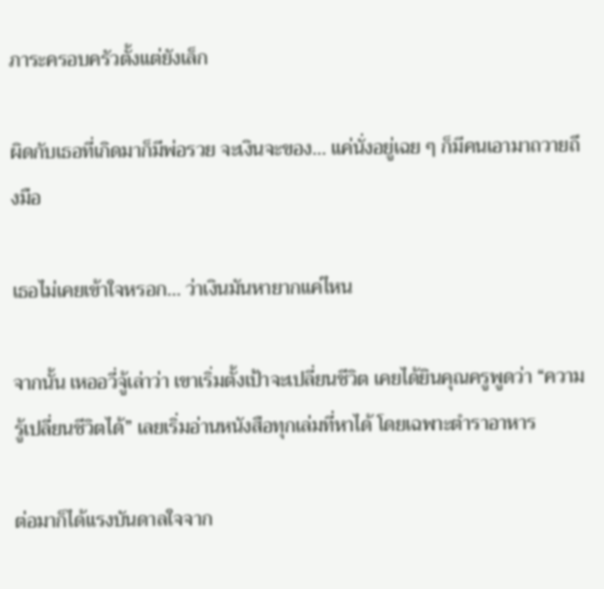ภาระครอบครัวตั้งแต่ยังเล็ก

ผิดกับเธอที่เกิดมาก็มีพ่อรวย จะเงินจะของ… แค่นั่งอยู่เฉย ๆ ก็มีคนเอามาถวายถึงมือ

เธอไม่เคยเข้าใจหรอก… ว่าเงินมันหายากแค่ไหน

จากนั้น เหออวี่จู้เล่าว่า เขาเริ่มตั้งเป้าจะเปลี่ยนชีวิต เคยได้ยินคุณครูพูดว่า “ความรู้เปลี่ยนชีวิตได้” เลยเริ่มอ่านหนังสือทุกเล่มที่หาได้ โดยเฉพาะตำราอาหาร

ต่อมาก็ได้แรงบันดาลใจจาก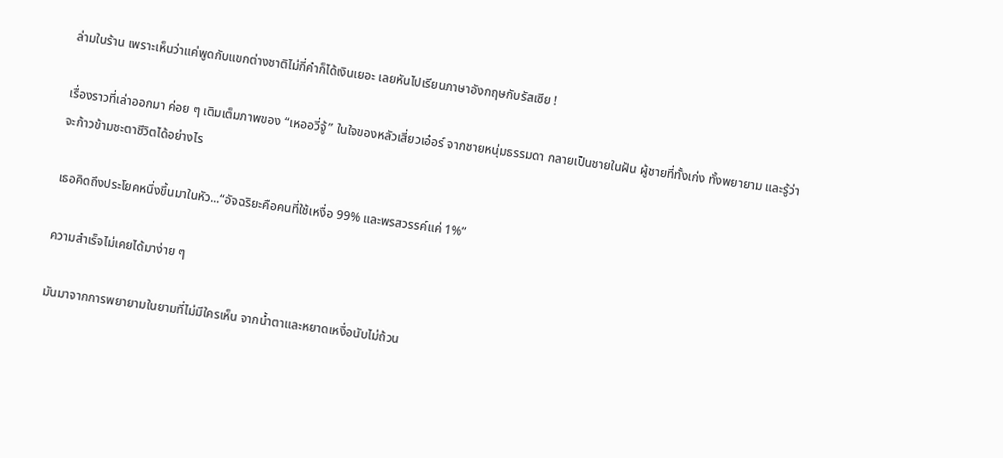ล่ามในร้าน เพราะเห็นว่าแค่พูดกับแขกต่างชาติไม่กี่คำก็ได้เงินเยอะ เลยหันไปเรียนภาษาอังกฤษกับรัสเซีย !

เรื่องราวที่เล่าออกมา ค่อย ๆ เติมเต็มภาพของ “เหออวี่จู้” ในใจของหลัวเสี่ยวเอ๋อร์ จากชายหนุ่มธรรมดา กลายเป็นชายในฝัน ผู้ชายที่ทั้งเก่ง ทั้งพยายาม และรู้ว่าจะก้าวข้ามชะตาชีวิตได้อย่างไร

เธอคิดถึงประโยคหนึ่งขึ้นมาในหัว...“อัจฉริยะคือคนที่ใช้เหงื่อ 99% และพรสวรรค์แค่ 1%”

ความสำเร็จไม่เคยได้มาง่าย ๆ

มันมาจากการพยายามในยามที่ไม่มีใครเห็น จากน้ำตาและหยาดเหงื่อนับไม่ถ้วน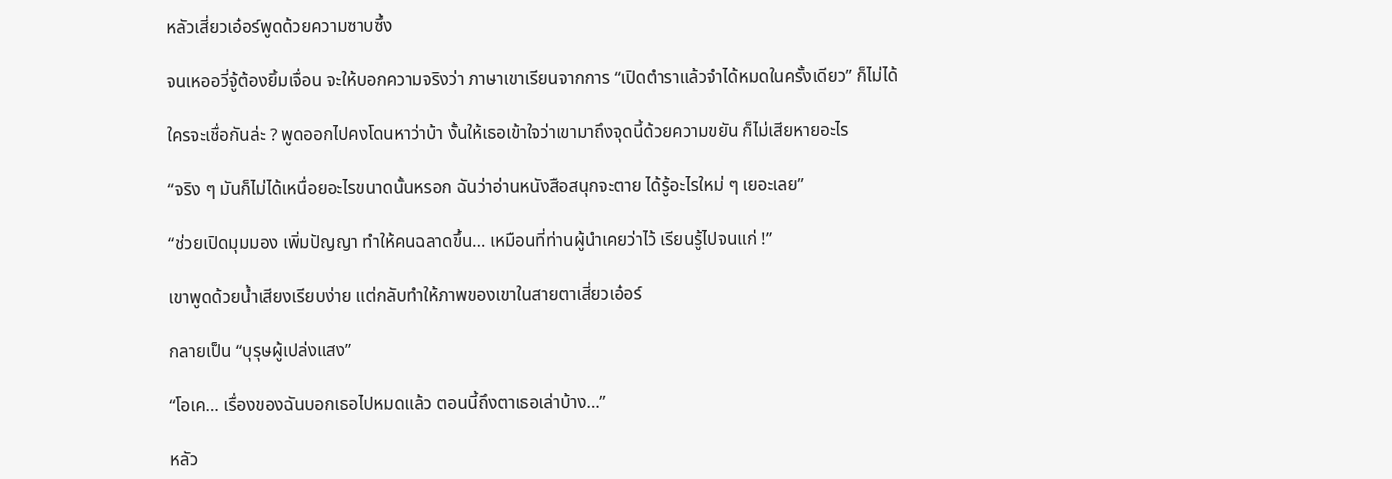หลัวเสี่ยวเอ๋อร์พูดด้วยความซาบซึ้ง

จนเหออวี่จู้ต้องยิ้มเจื่อน จะให้บอกความจริงว่า ภาษาเขาเรียนจากการ “เปิดตำราแล้วจำได้หมดในครั้งเดียว” ก็ไม่ได้

ใครจะเชื่อกันล่ะ ? พูดออกไปคงโดนหาว่าบ้า งั้นให้เธอเข้าใจว่าเขามาถึงจุดนี้ด้วยความขยัน ก็ไม่เสียหายอะไร

“จริง ๆ มันก็ไม่ได้เหนื่อยอะไรขนาดนั้นหรอก ฉันว่าอ่านหนังสือสนุกจะตาย ได้รู้อะไรใหม่ ๆ เยอะเลย”

“ช่วยเปิดมุมมอง เพิ่มปัญญา ทำให้คนฉลาดขึ้น… เหมือนที่ท่านผู้นำเคยว่าไว้ เรียนรู้ไปจนแก่ !”

เขาพูดด้วยน้ำเสียงเรียบง่าย แต่กลับทำให้ภาพของเขาในสายตาเสี่ยวเอ๋อร์

กลายเป็น “บุรุษผู้เปล่งแสง”

“โอเค… เรื่องของฉันบอกเธอไปหมดแล้ว ตอนนี้ถึงตาเธอเล่าบ้าง…”

หลัว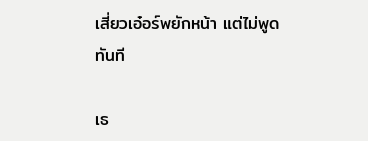เสี่ยวเอ๋อร์พยักหน้า แต่ไม่พูดทันที

เธ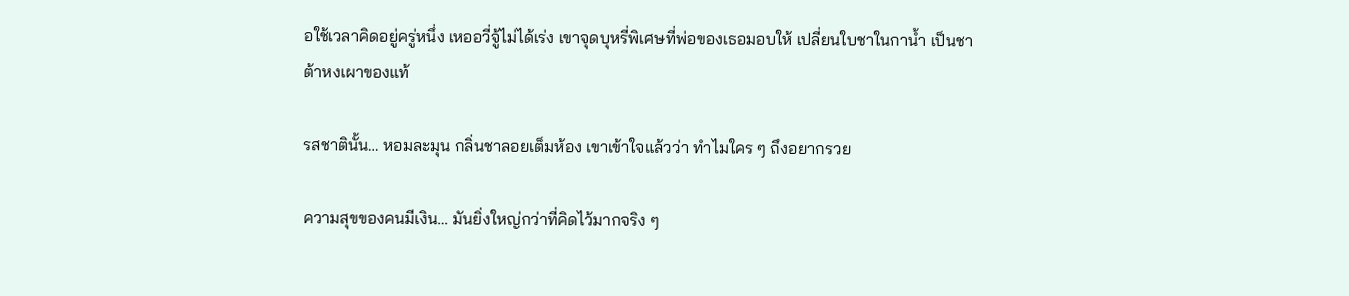อใช้เวลาคิดอยู่ครู่หนึ่ง เหออวี่จู้ไม่ได้เร่ง เขาจุดบุหรี่พิเศษที่พ่อของเธอมอบให้ เปลี่ยนใบชาในกาน้ำ เป็นชาต้าหงเผาของแท้

รสชาตินั้น… หอมละมุน กลิ่นชาลอยเต็มห้อง เขาเข้าใจแล้วว่า ทำไมใคร ๆ ถึงอยากรวย

ความสุขของคนมีเงิน… มันยิ่งใหญ่กว่าที่คิดไว้มากจริง ๆ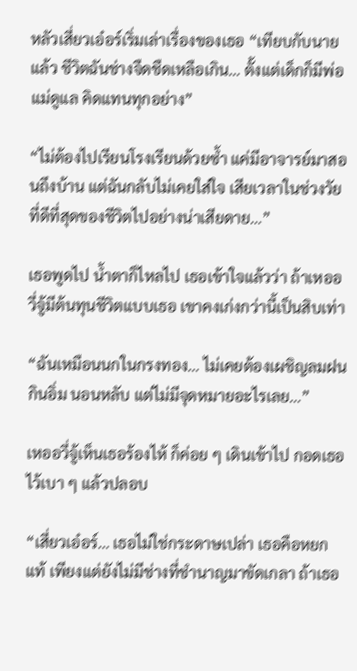หลัวเสี่ยวเอ๋อร์เริ่มเล่าเรื่องของเธอ “เทียบกับนายแล้ว ชีวิตฉันช่างจืดชืดเหลือเกิน… ตั้งแต่เด็กก็มีพ่อแม่ดูแล คิดแทนทุกอย่าง”

“ไม่ต้องไปเรียนโรงเรียนด้วยซ้ำ แค่มีอาจารย์มาสอนถึงบ้าน แต่ฉันกลับไม่เคยใส่ใจ เสียเวลาในช่วงวัยที่ดีที่สุดของชีวิตไปอย่างน่าเสียดาย…”

เธอพูดไป น้ำตาก็ไหลไป เธอเข้าใจแล้วว่า ถ้าเหออวี่จู้มีต้นทุนชีวิตแบบเธอ เขาคงเก่งกว่านี้เป็นสิบเท่า

“ฉันเหมือนนกในกรงทอง… ไม่เคยต้องเผชิญลมฝน กินอิ่ม นอนหลับ แต่ไม่มีจุดหมายอะไรเลย…”

เหออวี่จู้เห็นเธอร้องไห้ ก็ค่อย ๆ เดินเข้าไป กอดเธอไว้เบา ๆ แล้วปลอบ

“เสี่ยวเอ๋อร์… เธอไม่ใช่กระดาษเปล่า เธอคือหยกแท้ เพียงแต่ยังไม่มีช่างที่ชำนาญมาขัดเกลา ถ้าเธอ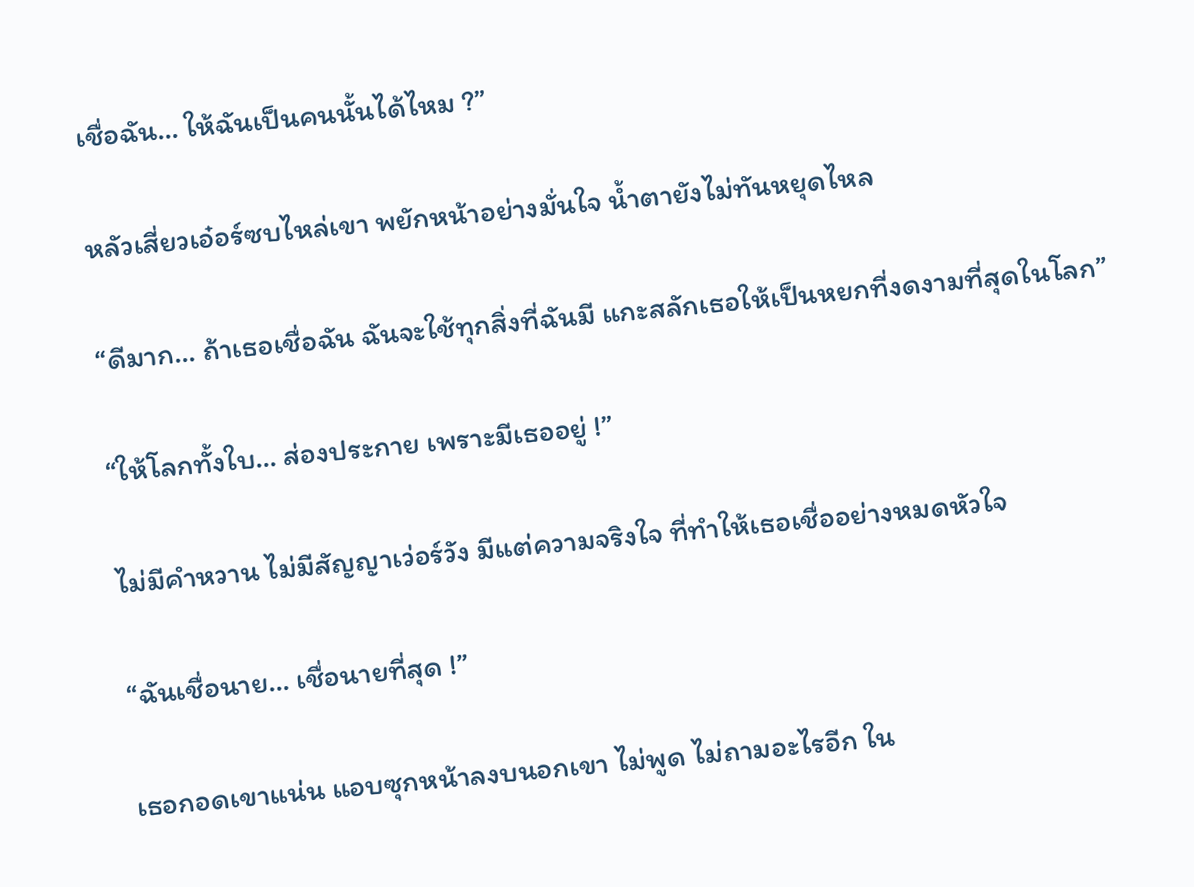เชื่อฉัน… ให้ฉันเป็นคนนั้นได้ไหม ?”

หลัวเสี่ยวเอ๋อร์ซบไหล่เขา พยักหน้าอย่างมั่นใจ น้ำตายังไม่ทันหยุดไหล

“ดีมาก… ถ้าเธอเชื่อฉัน ฉันจะใช้ทุกสิ่งที่ฉันมี แกะสลักเธอให้เป็นหยกที่งดงามที่สุดในโลก”

“ให้โลกทั้งใบ… ส่องประกาย เพราะมีเธออยู่ !”

ไม่มีคำหวาน ไม่มีสัญญาเว่อร์วัง มีแต่ความจริงใจ ที่ทำให้เธอเชื่ออย่างหมดหัวใจ

“ฉันเชื่อนาย… เชื่อนายที่สุด !”

เธอกอดเขาแน่น แอบซุกหน้าลงบนอกเขา ไม่พูด ไม่ถามอะไรอีก ใน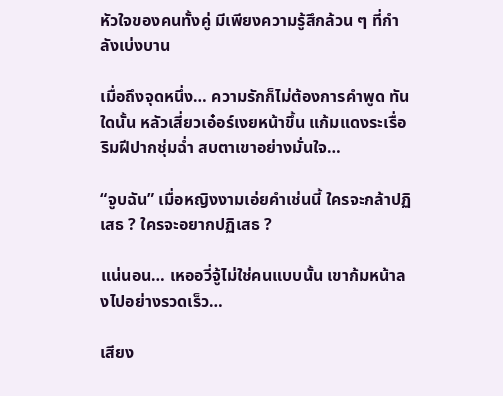หัวใจของคนทั้งคู่ มีเพียงความรู้สึกล้วน ๆ ที่กำลังเบ่งบาน

เมื่อถึงจุดหนึ่ง… ความรักก็ไม่ต้องการคำพูด ทันใดนั้น หลัวเสี่ยวเอ๋อร์เงยหน้าขึ้น แก้มแดงระเรื่อ ริมฝีปากชุ่มฉ่ำ สบตาเขาอย่างมั่นใจ…

“จูบฉัน” เมื่อหญิงงามเอ่ยคำเช่นนี้ ใครจะกล้าปฏิเสธ ? ใครจะอยากปฏิเสธ ?

แน่นอน… เหออวี่จู้ไม่ใช่คนแบบนั้น เขาก้มหน้าลงไปอย่างรวดเร็ว…

เสียง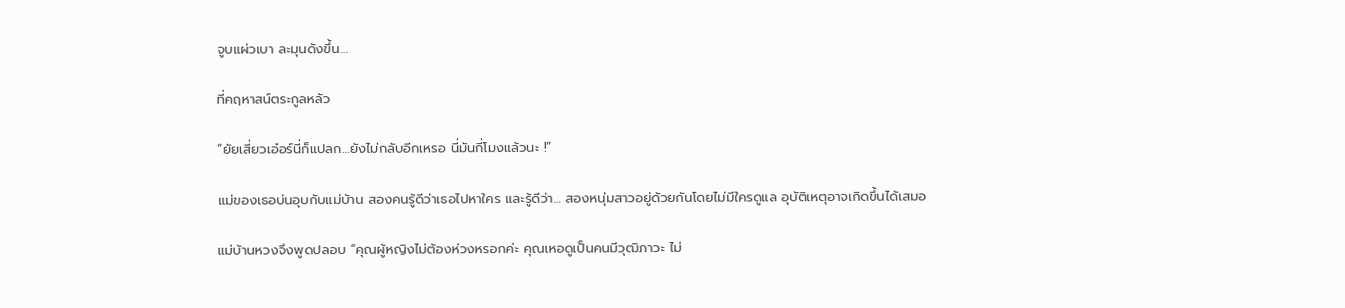จูบแผ่วเบา ละมุนดังขึ้น…

ที่คฤหาสน์ตระกูลหลัว

“ยัยเสี่ยวเอ๋อร์นี่ก็แปลก…ยังไม่กลับอีกเหรอ นี่มันกี่โมงแล้วนะ !”

แม่ของเธอบ่นอุบกับแม่บ้าน สองคนรู้ดีว่าเธอไปหาใคร และรู้ดีว่า… สองหนุ่มสาวอยู่ด้วยกันโดยไม่มีใครดูแล อุบัติเหตุอาจเกิดขึ้นได้เสมอ

แม่บ้านหวงจึงพูดปลอบ “คุณผู้หญิงไม่ต้องห่วงหรอกค่ะ คุณเหอดูเป็นคนมีวุฒิภาวะ ไม่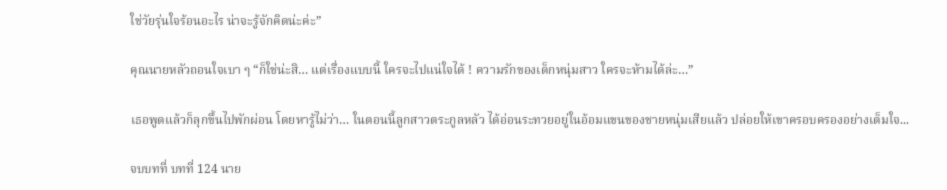ใช่วัยรุ่นใจร้อนอะไร น่าจะรู้จักคิดน่ะค่ะ”

คุณนายหลัวถอนใจเบา ๆ “ก็ใช่น่ะสิ… แต่เรื่องแบบนี้ ใครจะไปแน่ใจได้ ! ความรักของเด็กหนุ่มสาว ใครจะห้ามได้ล่ะ…”

เธอพูดแล้วก็ลุกขึ้นไปพักผ่อน โดยหารู้ไม่ว่า… ในตอนนี้ลูกสาวตระกูลหลัว ได้อ่อนระทวยอยู่ในอ้อมแขนของชายหนุ่มเสียแล้ว ปล่อยให้เขาครอบครองอย่างเต็มใจ...

จบบทที่ บทที่ 124 นาย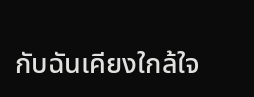กับฉันเคียงใกล้ใจ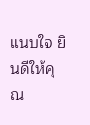แนบใจ ยินดีให้คุณ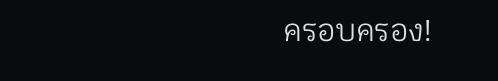ครอบครอง!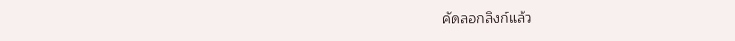คัดลอกลิงก์แล้ว